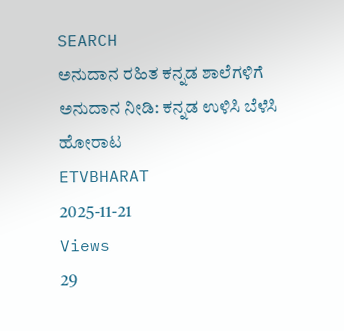SEARCH
ಅನುದಾನ ರಹಿತ ಕನ್ನಡ ಶಾಲೆಗಳಿಗೆ ಅನುದಾನ ನೀಡಿ: ಕನ್ನಡ ಉಳಿಸಿ ಬೆಳೆಸಿ ಹೋರಾಟ
ETVBHARAT
2025-11-21
Views
29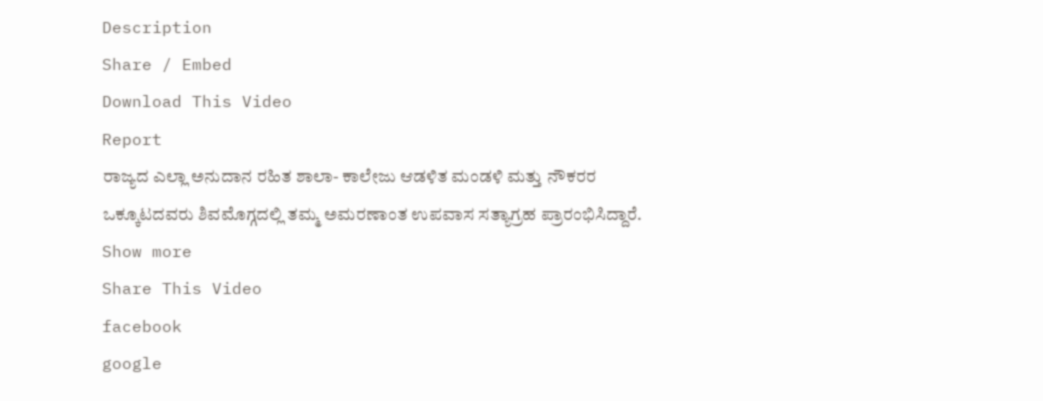Description
Share / Embed
Download This Video
Report
ರಾಜ್ಯದ ಎಲ್ಲಾ ಅನುದಾನ ರಹಿತ ಶಾಲಾ- ಕಾಲೇಜು ಆಡಳಿತ ಮಂಡಳಿ ಮತ್ತು ನೌಕರರ ಒಕ್ಕೂಟದವರು ಶಿವಮೊಗ್ಗದಲ್ಲಿ ತಮ್ಮ ಅಮರಣಾಂತ ಉಪವಾಸ ಸತ್ಯಾಗ್ರಹ ಪ್ರಾರಂಭಿಸಿದ್ದಾರೆ.
Show more
Share This Video
facebook
google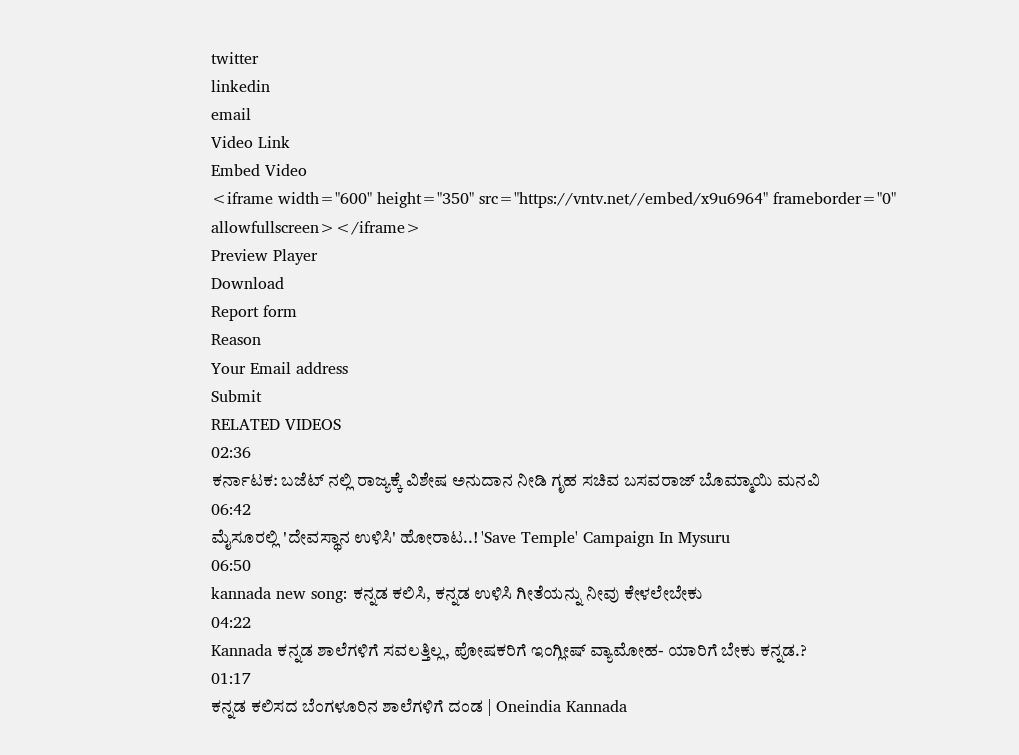twitter
linkedin
email
Video Link
Embed Video
<iframe width="600" height="350" src="https://vntv.net//embed/x9u6964" frameborder="0" allowfullscreen></iframe>
Preview Player
Download
Report form
Reason
Your Email address
Submit
RELATED VIDEOS
02:36
ಕರ್ನಾಟಕ: ಬಜೆಟ್ ನಲ್ಲಿ ರಾಜ್ಯಕ್ಕೆ ವಿಶೇಷ ಅನುದಾನ ನೀಡಿ ಗೃಹ ಸಚಿವ ಬಸವರಾಜ್ ಬೊಮ್ಮಾಯಿ ಮನವಿ
06:42
ಮೈಸೂರಲ್ಲಿ 'ದೇವಸ್ಥಾನ ಉಳಿಸಿ' ಹೋರಾಟ..! 'Save Temple' Campaign In Mysuru
06:50
kannada new song: ಕನ್ನಡ ಕಲಿಸಿ, ಕನ್ನಡ ಉಳಿಸಿ ಗೀತೆಯನ್ನು ನೀವು ಕೇಳಲೇಬೇಕು
04:22
Kannada ಕನ್ನಡ ಶಾಲೆಗಳಿಗೆ ಸವಲತ್ತಿಲ್ಲ, ಪೋಷಕರಿಗೆ ಇಂಗ್ಲೀಷ್ ವ್ಯಾಮೋಹ- ಯಾರಿಗೆ ಬೇಕು ಕನ್ನಡ.?
01:17
ಕನ್ನಡ ಕಲಿಸದ ಬೆಂಗಳೂರಿನ ಶಾಲೆಗಳಿಗೆ ದಂಡ | Oneindia Kannada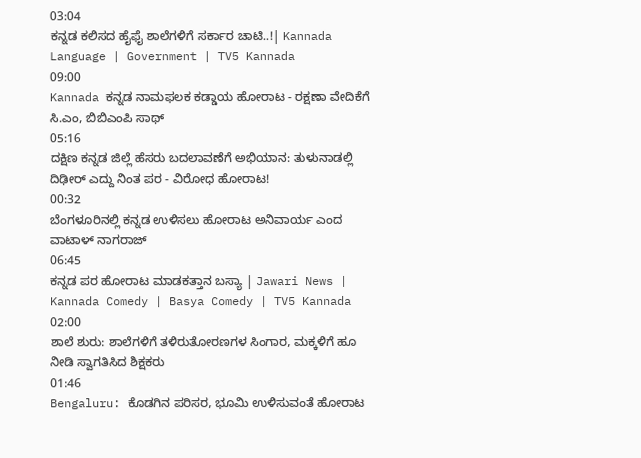03:04
ಕನ್ನಡ ಕಲಿಸದ ಹೈಫೈ ಶಾಲೆಗಳಿಗೆ ಸರ್ಕಾರ ಚಾಟಿ..!| Kannada Language | Government | TV5 Kannada
09:00
Kannada ಕನ್ನಡ ನಾಮಫಲಕ ಕಡ್ಡಾಯ ಹೋರಾಟ - ರಕ್ಷಣಾ ವೇದಿಕೆಗೆ ಸಿ.ಎಂ, ಬಿಬಿಎಂಪಿ ಸಾಥ್
05:16
ದಕ್ಷಿಣ ಕನ್ನಡ ಜಿಲ್ಲೆ ಹೆಸರು ಬದಲಾವಣೆಗೆ ಅಭಿಯಾನ: ತುಳುನಾಡಲ್ಲಿ ದಿಢೀರ್ ಎದ್ದು ನಿಂತ ಪರ - ವಿರೋಧ ಹೋರಾಟ!
00:32
ಬೆಂಗಳೂರಿನಲ್ಲಿ ಕನ್ನಡ ಉಳಿಸಲು ಹೋರಾಟ ಅನಿವಾರ್ಯ ಎಂದ ವಾಟಾಳ್ ನಾಗರಾಜ್
06:45
ಕನ್ನಡ ಪರ ಹೋರಾಟ ಮಾಡಕತ್ತಾನ ಬಸ್ಯಾ | Jawari News | Kannada Comedy | Basya Comedy | TV5 Kannada
02:00
ಶಾಲೆ ಶುರು: ಶಾಲೆಗಳಿಗೆ ತಳಿರುತೋರಣಗಳ ಸಿಂಗಾರ, ಮಕ್ಕಳಿಗೆ ಹೂ ನೀಡಿ ಸ್ವಾಗತಿಸಿದ ಶಿಕ್ಷಕರು
01:46
Bengaluru: ಕೊಡಗಿನ ಪರಿಸರ, ಭೂಮಿ ಉಳಿಸುವಂತೆ ಹೋರಾಟ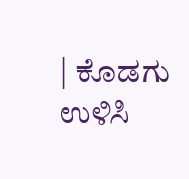| ಕೊಡಗು ಉಳಿಸಿ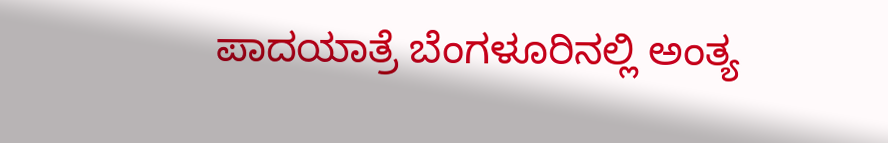ಪಾದಯಾತ್ರೆ ಬೆಂಗಳೂರಿನಲ್ಲಿ ಅಂತ್ಯ